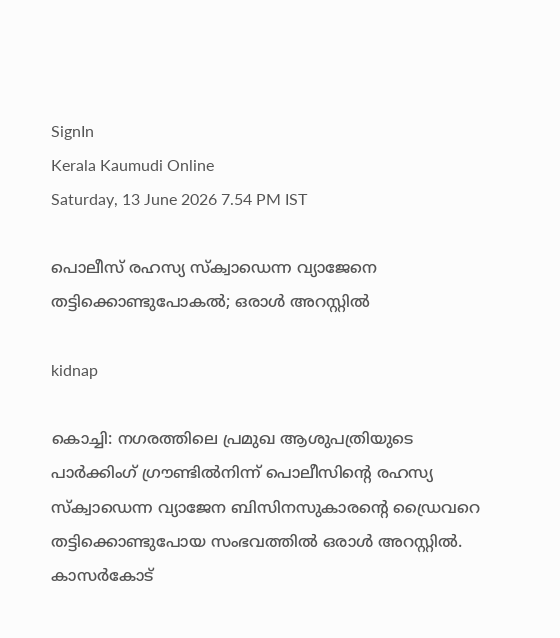SignIn
Kerala Kaumudi Online
Saturday, 13 June 2026 7.54 PM IST

പൊലീസ് രഹസ്യ സ്‌ക്വാഡെന്ന വ്യാജേനെ തട്ടിക്കൊണ്ടുപോകൽ; ഒരാൾ അറസ്റ്റിൽ

kidnap

കൊച്ചി: നഗരത്തിലെ പ്രമുഖ ആശുപത്രിയുടെ പാർക്കിംഗ് ഗ്രൗണ്ടിൽനിന്ന് പൊലീസിന്റെ രഹസ്യ സ്‌ക്വാഡെന്ന വ്യാജേന ബിസിനസുകാരന്റെ ഡ്രൈവറെ തട്ടിക്കൊണ്ടുപോയ സംഭവത്തിൽ ഒരാൾ അറസ്റ്റിൽ. കാസർകോട്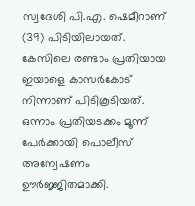സ്വദേശി പി.എ. ഷെമീറാണ് (39) പിടിയിലായത്. കേസിലെ രണ്ടാം പ്രതിയായ ഇയാളെ കാസർകോട് നിന്നാണ് പിടികൂടിയത്. ഒന്നാം പ്രതിയടക്കം മൂന്ന് പേർക്കായി പൊലീസ് അന്വേഷണം ഊർജ്ജിതമാക്കി.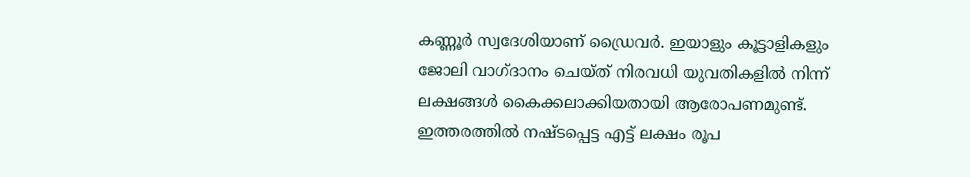കണ്ണൂർ സ്വദേശിയാണ് ഡ്രൈവർ. ഇയാളും കൂട്ടാളികളും ജോലി വാഗ്ദാനം ചെയ്ത് നിരവധി യുവതികളിൽ നിന്ന് ലക്ഷങ്ങൾ കൈക്കലാക്കിയതായി ആരോപണമുണ്ട്. ഇത്തരത്തിൽ നഷ്ടപ്പെട്ട എട്ട് ലക്ഷം രൂപ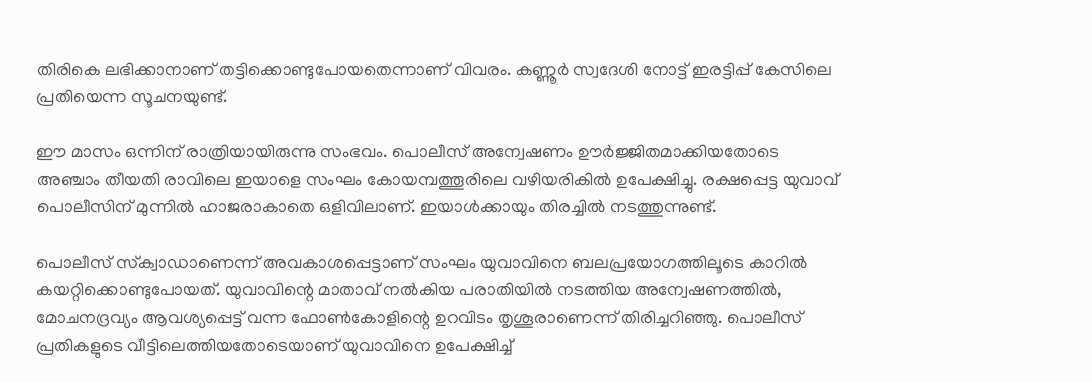തിരികെ ലഭിക്കാനാണ് തട്ടിക്കൊണ്ടുപോയതെന്നാണ് വിവരം. കണ്ണൂർ സ്വദേശി നോട്ട് ഇരട്ടിപ്പ് കേസിലെ പ്രതിയെന്ന സൂചനയുണ്ട്.

ഈ മാസം ഒന്നിന് രാത്രിയായിരുന്നു സംഭവം. പൊലീസ് അന്വേഷണം ഊർജ്ജിതമാക്കിയതോടെ അഞ്ചാം തീയതി രാവിലെ ഇയാളെ സംഘം കോയമ്പത്തൂരിലെ വഴിയരികിൽ ഉപേക്ഷിച്ചു. രക്ഷപ്പെട്ട യുവാവ് പൊലീസിന് മുന്നിൽ ഹാജരാകാതെ ഒളിവിലാണ്. ഇയാൾക്കായും തിരച്ചിൽ നടത്തുന്നുണ്ട്.

പൊലീസ് സ്‌ക്വാഡാണെന്ന് അവകാശപ്പെട്ടാണ് സംഘം യുവാവിനെ ബലപ്രയോഗത്തിലൂടെ കാറിൽ കയറ്റിക്കൊണ്ടുപോയത്. യുവാവിന്റെ മാതാവ് നൽകിയ പരാതിയിൽ നടത്തിയ അന്വേഷണത്തിൽ, മോചനദ്രവ്യം ആവശ്യപ്പെട്ട് വന്ന ഫോൺകോളിന്റെ ഉറവിടം തൃശൂരാണെന്ന് തിരിച്ചറിഞ്ഞു. പൊലീസ് പ്രതികളുടെ വീട്ടിലെത്തിയതോടെയാണ് യുവാവിനെ ഉപേക്ഷിച്ച്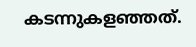കടന്നുകളഞ്ഞത്.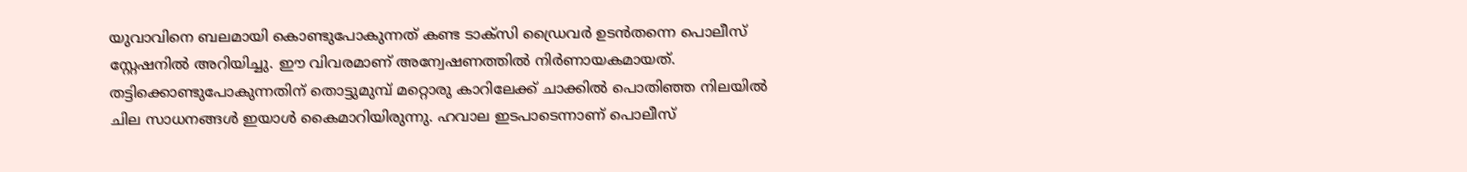യുവാവിനെ ബലമായി കൊണ്ടുപോകുന്നത് കണ്ട ടാക്സി ഡ്രൈവർ ഉടൻതന്നെ പൊലീസ് സ്റ്റേഷനിൽ അറിയിച്ചു. ഈ വിവരമാണ് അന്വേഷണത്തിൽ നിർണായകമായത്. തട്ടിക്കൊണ്ടുപോകുന്നതിന് തൊട്ടുമുമ്പ് മറ്റൊരു കാറിലേക്ക് ചാക്കിൽ പൊതിഞ്ഞ നിലയിൽ ചില സാധനങ്ങൾ ഇയാൾ കൈമാറിയിരുന്നു. ഹവാല ഇടപാടെന്നാണ് പൊലീസ്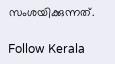സംശയിക്കുന്നത്.

Follow Kerala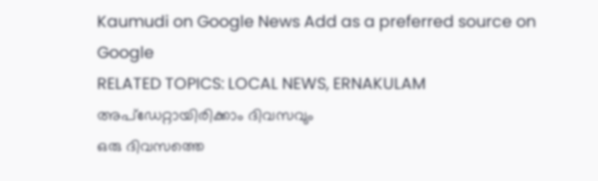Kaumudi on Google News Add as a preferred source on Google
RELATED TOPICS: LOCAL NEWS, ERNAKULAM
അപ്ഡേറ്റായിരിക്കാം ദിവസവും
ഒരു ദിവസത്തെ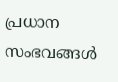പ്രധാന സംഭവങ്ങൾ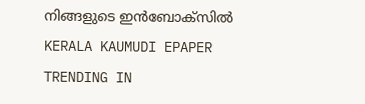നിങ്ങളുടെ ഇൻബോക്സിൽ
KERALA KAUMUDI EPAPER
TRENDING IN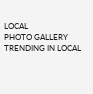LOCAL
PHOTO GALLERY
TRENDING IN LOCAL